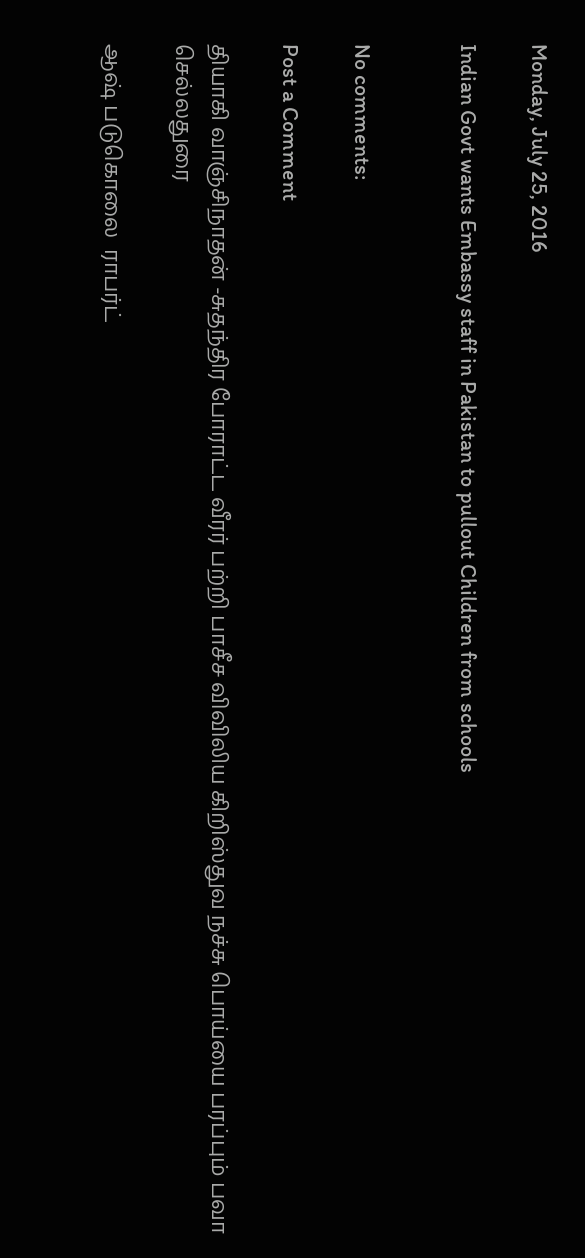Monday, July 25, 2016

Indian Govt wants Embassy staff in Pakistan to pullout Children from schools


No comments:

Post a Comment

தியாகி வாஞ்சிநாதன் -சுதந்திர போராட்ட வீரர் பற்றி பாசீச விவிலிய கிறிஸ்துவ நச்சு பொய்யை பரப்பும் பவா செல்லதுரை

ஆஷ் படுகொலை  ராபர்ட்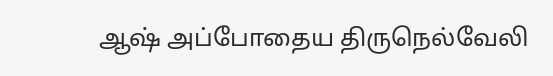ஆஷ் அப்போதைய திருநெல்வேலி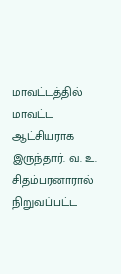மாவட்டத்தில் மாவட்ட ஆட்சியராக இருந்தார். வ. உ. சிதம்பரனாரால் நிறுவப்பட்ட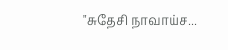"சுதேசி நாவாய்ச...